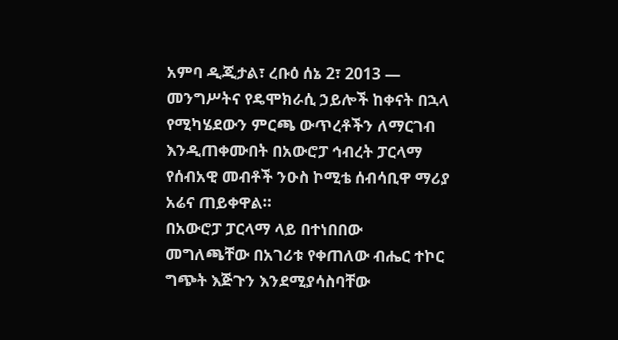አምባ ዲጂታል፣ ረቡዕ ሰኔ 2፣ 2013 ― መንግሥትና የዴሞክራሲ ኃይሎች ከቀናት በኋላ የሚካሄደውን ምርጫ ውጥረቶችን ለማርገብ እንዲጠቀሙበት በአውሮፓ ኅብረት ፓርላማ የሰብአዊ መብቶች ንዑስ ኮሚቴ ሰብሳቢዋ ማሪያ አሬና ጠይቀዋል።
በአውሮፓ ፓርላማ ላይ በተነበበው መግለጫቸው በአገሪቱ የቀጠለው ብሔር ተኮር ግጭት እጅጉን እንደሚያሳስባቸው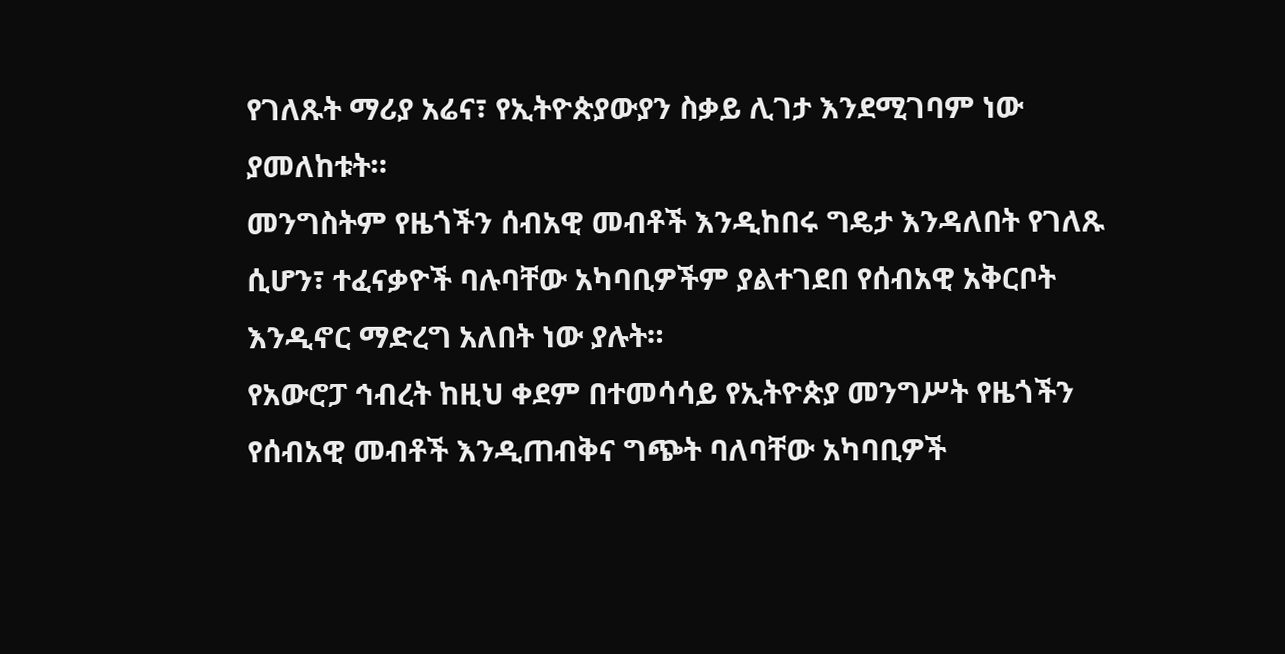የገለጹት ማሪያ አሬና፣ የኢትዮጵያውያን ስቃይ ሊገታ እንደሚገባም ነው ያመለከቱት።
መንግስትም የዜጎችን ሰብአዊ መብቶች እንዲከበሩ ግዴታ እንዳለበት የገለጹ ሲሆን፣ ተፈናቃዮች ባሉባቸው አካባቢዎችም ያልተገደበ የሰብአዊ አቅርቦት እንዲኖር ማድረግ አለበት ነው ያሉት።
የአውሮፓ ኅብረት ከዚህ ቀደም በተመሳሳይ የኢትዮጵያ መንግሥት የዜጎችን የሰብአዊ መብቶች እንዲጠብቅና ግጭት ባለባቸው አካባቢዎች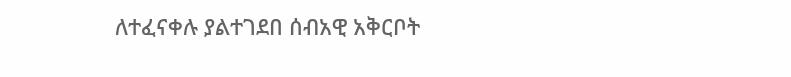ለተፈናቀሉ ያልተገደበ ሰብአዊ አቅርቦት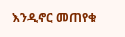እንዲኖር መጠየቁ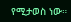የሚታወስ ነው።